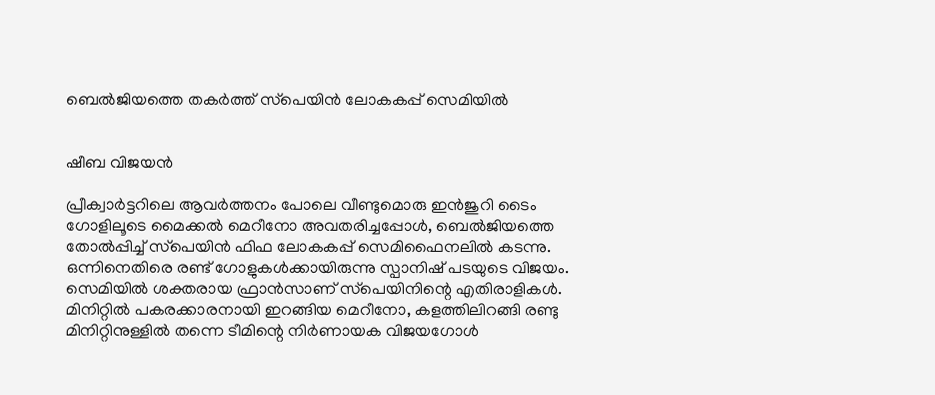ബെൽജിയത്തെ തകര്‍ത്ത് സ്‌പെയിൻ ലോകകപ്പ് സെമിയിൽ


ഷീബ വിജയൻ

പ്രീക്വാർട്ടറിലെ ആവർത്തനം പോലെ വീണ്ടുമൊരു ഇൻജുറി ടൈം ഗോളിലൂടെ മൈക്കൽ മെറീനോ അവതരിച്ചപ്പോൾ, ബെൽജിയത്തെ തോൽപ്പിച്ച് സ്‌പെയിൻ ഫിഫ ലോകകപ്പ് സെമിഫൈനലിൽ കടന്നു. ഒന്നിനെതിരെ രണ്ട് ഗോളുകൾക്കായിരുന്നു സ്പാനിഷ് പടയുടെ വിജയം. സെമിയിൽ ശക്തരായ ഫ്രാൻസാണ് സ്‌പെയിനിന്റെ എതിരാളികൾ. മിനിറ്റിൽ പകരക്കാരനായി ഇറങ്ങിയ മെറീനോ, കളത്തിലിറങ്ങി രണ്ടു മിനിറ്റിനുള്ളിൽ തന്നെ ടീമിന്റെ നിർണായക വിജയഗോൾ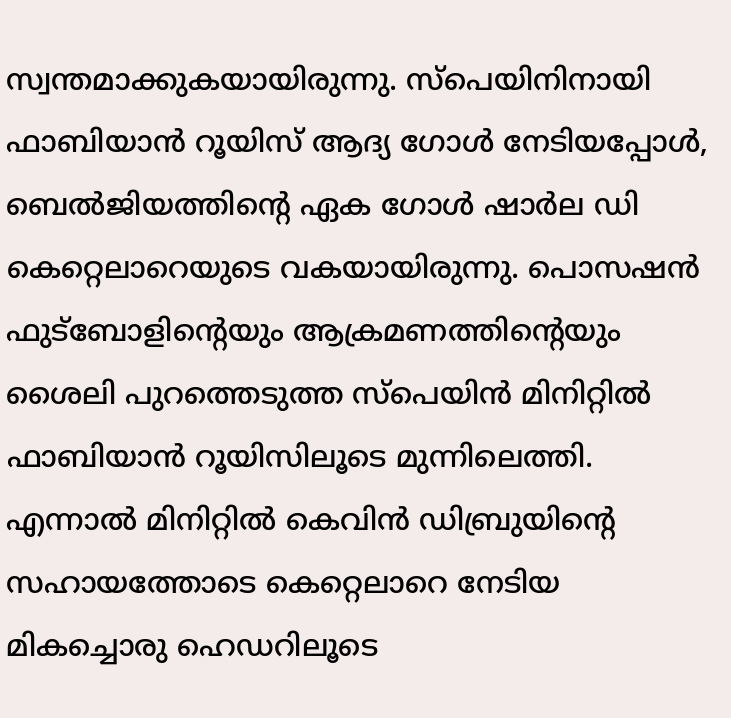സ്വന്തമാക്കുകയായിരുന്നു. സ്‌പെയിനിനായി ഫാബിയാൻ റൂയിസ് ആദ്യ ഗോൾ നേടിയപ്പോൾ, ബെൽജിയത്തിന്റെ ഏക ഗോൾ ഷാർല ഡി കെറ്റെലാറെയുടെ വകയായിരുന്നു. പൊസഷൻ ഫുട്‌ബോളിന്റെയും ആക്രമണത്തിന്റെയും ശൈലി പുറത്തെടുത്ത സ്‌പെയിൻ മിനിറ്റിൽ ഫാബിയാൻ റൂയിസിലൂടെ മുന്നിലെത്തി. എന്നാൽ മിനിറ്റിൽ കെവിൻ ഡിബ്രുയിന്റെ സഹായത്തോടെ കെറ്റെലാറെ നേടിയ മികച്ചൊരു ഹെഡറിലൂടെ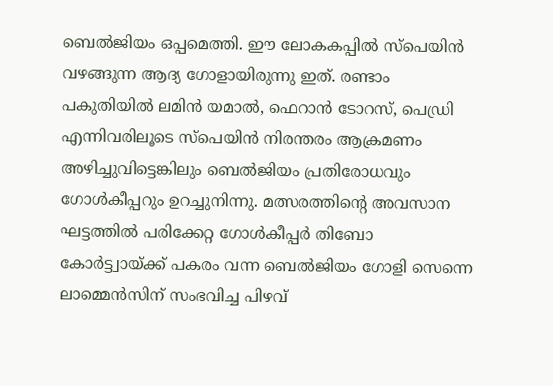ബെൽജിയം ഒപ്പമെത്തി. ഈ ലോകകപ്പിൽ സ്‌പെയിൻ വഴങ്ങുന്ന ആദ്യ ഗോളായിരുന്നു ഇത്. രണ്ടാം പകുതിയിൽ ലമിൻ യമാൽ, ഫെറാൻ ടോറസ്, പെഡ്രി എന്നിവരിലൂടെ സ്‌പെയിൻ നിരന്തരം ആക്രമണം അഴിച്ചുവിട്ടെങ്കിലും ബെൽജിയം പ്രതിരോധവും ഗോൾകീപ്പറും ഉറച്ചുനിന്നു. മത്സരത്തിന്റെ അവസാന ഘട്ടത്തിൽ പരിക്കേറ്റ ഗോൾകീപ്പർ തിബോ കോർട്ട്വായ്ക്ക് പകരം വന്ന ബെൽജിയം ഗോളി സെന്നെ ലാമ്മെൻസിന് സംഭവിച്ച പിഴവ്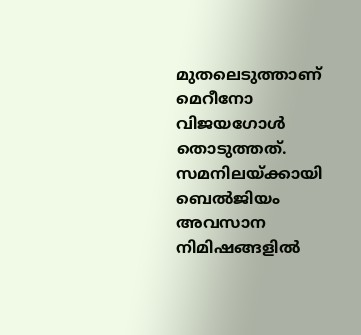മുതലെടുത്താണ് മെറീനോ വിജയഗോൾ തൊടുത്തത്. സമനിലയ്ക്കായി ബെൽജിയം അവസാന നിമിഷങ്ങളിൽ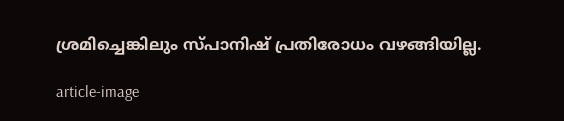ശ്രമിച്ചെങ്കിലും സ്പാനിഷ് പ്രതിരോധം വഴങ്ങിയില്ല.

article-image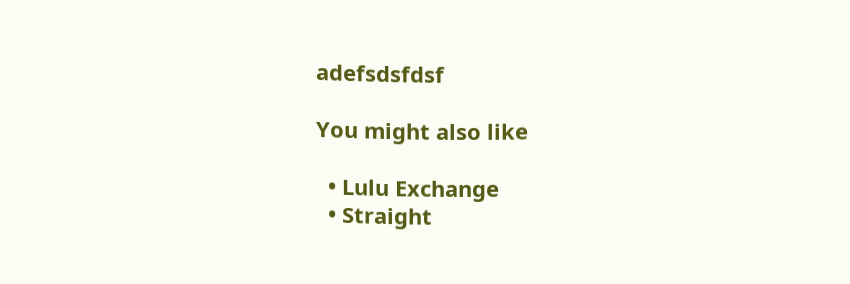adefsdsfdsf

You might also like

  • Lulu Exchange
  • Straight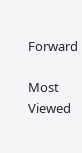Forward

Most Viewed